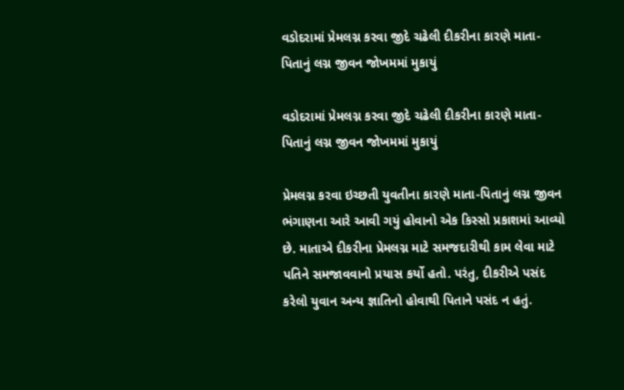વડોદરામાં પ્રેમલગ્ન કરવા જીદે ચઢેલી દીકરીના કારણે માતા-પિતાનું લગ્ન જીવન જોખમમાં મુકાયું

વડોદરામાં પ્રેમલગ્ન કરવા જીદે ચઢેલી દીકરીના કારણે માતા-પિતાનું લગ્ન જીવન જોખમમાં મુકાયું

પ્રેમલગ્ન કરવા ઇચ્છતી યુવતીના કારણે માતા-પિતાનું લગ્ન જીવન ભંગાણના આરે આવી ગયું હોવાનો એક કિસ્સો પ્રકાશમાં આવ્યો છે. માતાએ દીકરીના પ્રેમલગ્ન માટે સમજદારીથી કામ લેવા માટે પતિને સમજાવવાનો પ્રયાસ કર્યો હતો. પરંતુ, દીકરીએ પસંદ કરેલો યુવાન અન્ય જ્ઞાતિનો હોવાથી પિતાને પસંદ ન હતું.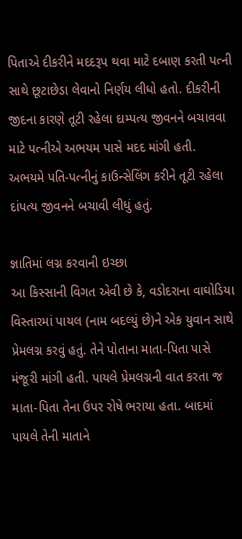પિતાએ દીકરીને મદદરૂપ થવા માટે દબાણ કરતી પત્ની સાથે છૂટાછેડા લેવાનો નિર્ણય લીધો હતો. દીકરીની જીદના કારણે તૂટી રહેલા દામ્પત્ય જીવનને બચાવવા માટે પત્નીએ અભયમ પાસે મદદ માંગી હતી. અભયમે પતિ-પત્નીનું કાઉન્સેલિંગ કરીને તૂટી રહેલા દાંપત્ય જીવનને બચાવી લીધું હતું.

જ્ઞાતિમાં લગ્ન કરવાની ઇચ્છા
આ કિસ્સાની વિગત એવી છે કે, વડોદરાના વાઘોડિયા વિસ્તારમાં પાયલ (નામ બદલ્યું છે)ને એક યુવાન સાથે પ્રેમલગ્ન કરવું હતું. તેને પોતાના માતા-પિતા પાસે મંજૂરી માંગી હતી. પાયલે પ્રેમલગ્નની વાત કરતા જ માતા-પિતા તેના ઉપર રોષે ભરાયા હતા. બાદમાં પાયલે તેની માતાને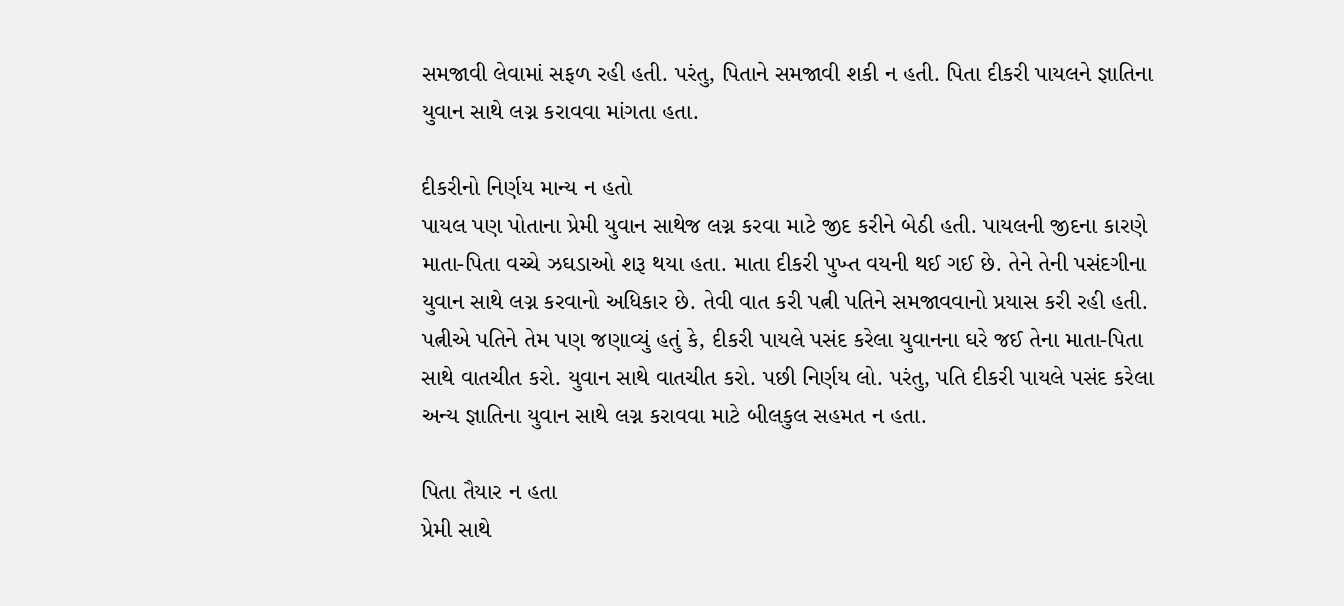સમજાવી લેવામાં સફળ રહી હતી. પરંતુ, પિતાને સમજાવી શકી ન હતી. પિતા દીકરી પાયલને જ્ઞાતિના યુવાન સાથે લગ્ન કરાવવા માંગતા હતા.

દીકરીનો નિર્ણય માન્ય ન હતો
પાયલ પણ પોતાના પ્રેમી યુવાન સાથેજ લગ્ન કરવા માટે જીદ કરીને બેઠી હતી. પાયલની જીદના કારણે માતા-પિતા વચ્ચે ઝઘડાઓ શરૂ થયા હતા. માતા દીકરી પુખ્ત વયની થઈ ગઈ છે. તેને તેની પસંદગીના યુવાન સાથે લગ્ન કરવાનો અધિકાર છે. તેવી વાત કરી પત્ની પતિને સમજાવવાનો પ્રયાસ કરી રહી હતી. પત્નીએ પતિને તેમ પણ જણાવ્યું હતું કે, દીકરી પાયલે પસંદ કરેલા યુવાનના ઘરે જઈ તેના માતા-પિતા સાથે વાતચીત કરો. યુવાન સાથે વાતચીત કરો. પછી નિર્ણય લો. પરંતુ, પતિ દીકરી પાયલે પસંદ કરેલા અન્ય જ્ઞાતિના યુવાન સાથે લગ્ન કરાવવા માટે બીલકુલ સહમત ન હતા.

પિતા તૈયાર ન હતા
પ્રેમી સાથે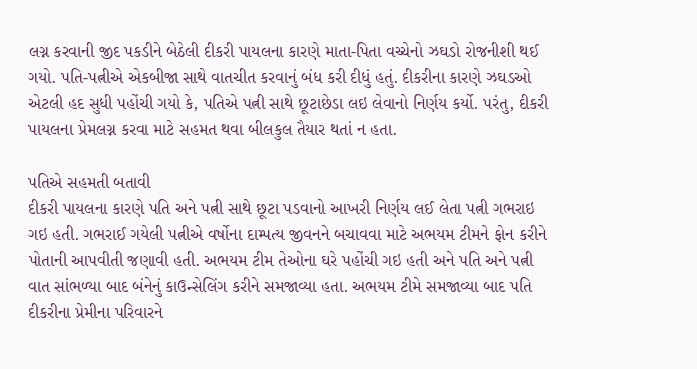લગ્ન કરવાની જીદ પકડીને બેઠેલી દીકરી પાયલના કારણે માતા-પિતા વચ્ચેનો ઝઘડો રોજનીશી થઈ ગયો. પતિ-પત્નીએ એકબીજા સાથે વાતચીત કરવાનું બંધ કરી દીધું હતું. દીકરીના કારણે ઝઘડઓ એટલી હદ સુધી પહોંચી ગયો કે, પતિએ પત્ની સાથે છૂટાછેડા લઇ લેવાનો નિર્ણય કર્યો. પરંતુ, દીકરી પાયલના પ્રેમલગ્ન કરવા માટે સહમત થવા બીલકુલ તૈયાર થતાં ન હતા.

પતિએ સહમતી બતાવી
દીકરી પાયલના કારણે પતિ અને પત્ની સાથે છૂટા પડવાનો આખરી નિર્ણય લઈ લેતા પત્ની ગભરાઇ ગઇ હતી. ગભરાઈ ગયેલી પત્નીએ વર્ષોના દામ્પત્ય જીવનને બચાવવા માટે અભયમ ટીમને ફોન કરીને પોતાની આપવીતી જણાવી હતી. અભયમ ટીમ તેઓના ઘરે પહોંચી ગઇ હતી અને પતિ અને પત્ની વાત સાંભળ્યા બાદ બંનેનું કાઉન્સેલિંગ કરીને સમજાવ્યા હતા. અભયમ ટીમે સમજાવ્યા બાદ પતિ દીકરીના પ્રેમીના પરિવારને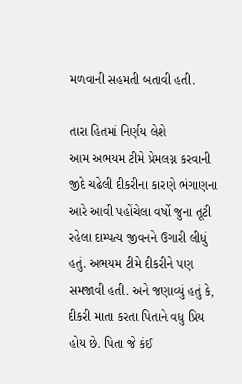મળવાની સહમતી બતાવી હતી.

તારા હિતમાં નિર્ણય લેશે
આમ અભયમ ટીમે પ્રેમલગ્ન કરવાની જીદે ચઢેલી દીકરીના કારણે ભંગાણના આરે આવી પહોંચેલા વર્ષો જુના તૂટી રહેલા દામ્પત્ય જીવનને ઉગારી લીધું હતું. અભયમ ટીમે દીકરીને પણ સમજાવી હતી. અને જણાવ્યું હતું કે, દીકરી માતા કરતા પિતાને વધુ પ્રિય હોય છે. પિતા જે કંઈ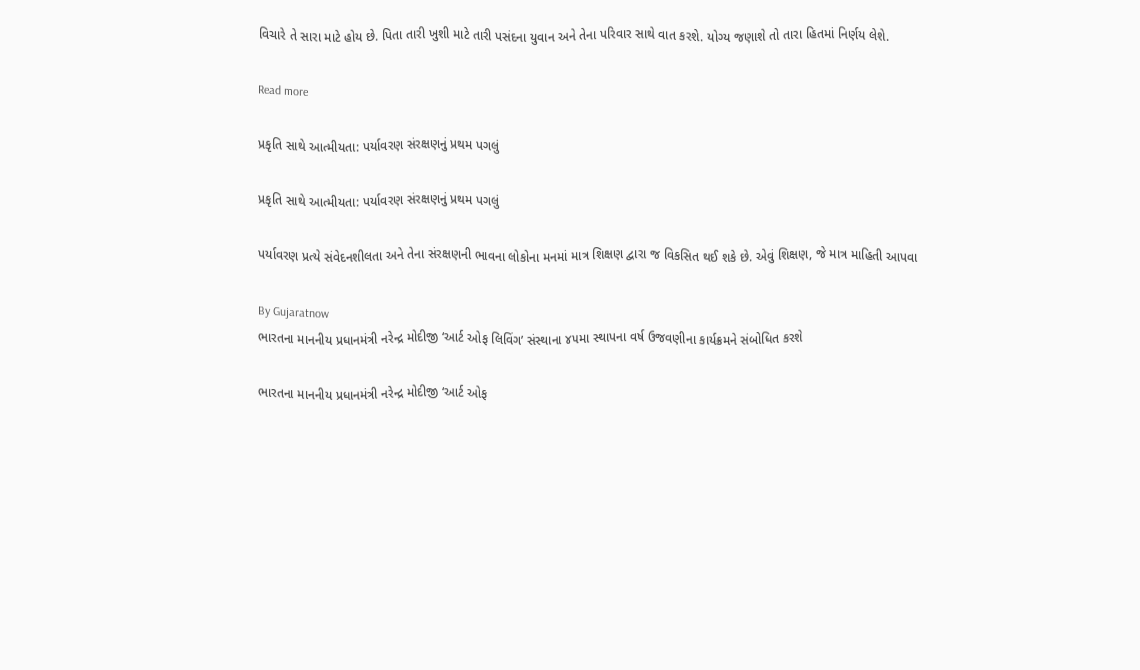વિચારે તે સારા માટે હોય છે. પિતા તારી ખુશી માટે તારી પસંદના યુવાન અને તેના પરિવાર સાથે વાત કરશે. યોગ્ય જણાશે તો તારા હિતમાં નિર્ણય લેશે.

Read more

પ્રકૃતિ સાથે આત્મીયતા: પર્યાવરણ સંરક્ષણનું પ્રથમ પગલું

પ્રકૃતિ સાથે આત્મીયતા: પર્યાવરણ સંરક્ષણનું પ્રથમ પગલું

પર્યાવરણ પ્રત્યે સંવેદનશીલતા અને તેના સંરક્ષણની ભાવના લોકોના મનમાં માત્ર શિક્ષણ દ્વારા જ વિકસિત થઈ શકે છે. એવું શિક્ષણ, જે માત્ર માહિતી આપવા

By Gujaratnow
ભારતના માનનીય પ્રધાનમંત્રી નરેન્દ્ર મોદીજી ‘આર્ટ ઓફ લિવિંગ’ સંસ્થાના ૪૫મા સ્થાપના વર્ષ ઉજવણીના કાર્યક્રમને સંબોધિત કરશે

ભારતના માનનીય પ્રધાનમંત્રી નરેન્દ્ર મોદીજી ‘આર્ટ ઓફ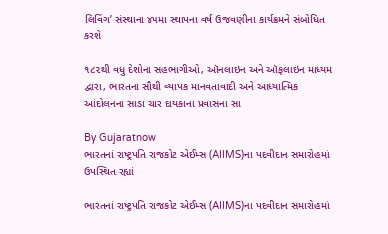લિવિંગ’ સંસ્થાના ૪૫મા સ્થાપના વર્ષ ઉજવણીના કાર્યક્રમને સંબોધિત કરશે

૧૮૨થી વધુ દેશોના સહભાગીઓ, ઑનલાઇન અને ઑફલાઇન માધ્યમ દ્વારા, ભારતના સૌથી વ્યાપક માનવતાવાદી અને આધ્યાત્મિક આંદોલનના સાડા ચાર દાયકાના પ્રવાસના સા

By Gujaratnow
ભારતનાં રાષ્ટ્રપતિ રાજકોટ એઈમ્સ (AIIMS)ના પદવીદાન સમારોહમાં ઉપસ્થિત રહ્યાં

ભારતનાં રાષ્ટ્રપતિ રાજકોટ એઈમ્સ (AIIMS)ના પદવીદાન સમારોહમાં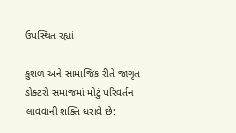ઉપસ્થિત રહ્યાં

કુશળ અને સામાજિક રીતે જાગૃત ડોક્ટરો સમાજમાં મોટું પરિવર્તન લાવવાની શક્તિ ધરાવે છે: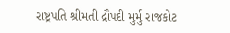રાષ્ટ્રપતિ શ્રીમતી દ્રૌપદી મુર્મુ રાજકોટ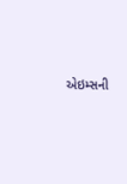એઇમ્સની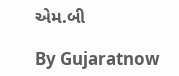એમ.બી

By Gujaratnow